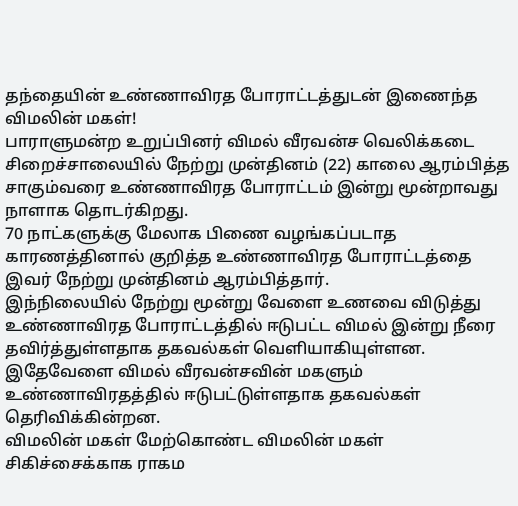தந்தையின் உண்ணாவிரத போராட்டத்துடன் இணைந்த விமலின் மகள்!
பாராளுமன்ற உறுப்பினர் விமல் வீரவன்ச வெலிக்கடை சிறைச்சாலையில் நேற்று முன்தினம் (22) காலை ஆரம்பித்த சாகும்வரை உண்ணாவிரத போராட்டம் இன்று மூன்றாவது நாளாக தொடர்கிறது.
70 நாட்களுக்கு மேலாக பிணை வழங்கப்படாத காரணத்தினால் குறித்த உண்ணாவிரத போராட்டத்தை இவர் நேற்று முன்தினம் ஆரம்பித்தார்.
இந்நிலையில் நேற்று மூன்று வேளை உணவை விடுத்து உண்ணாவிரத போராட்டத்தில் ஈடுபட்ட விமல் இன்று நீரை தவிர்த்துள்ளதாக தகவல்கள் வெளியாகியுள்ளன.
இதேவேளை விமல் வீரவன்சவின் மகளும் உண்ணாவிரதத்தில் ஈடுபட்டுள்ளதாக தகவல்கள் தெரிவிக்கின்றன.
விமலின் மகள் மேற்கொண்ட விமலின் மகள் சிகிச்சைக்காக ராகம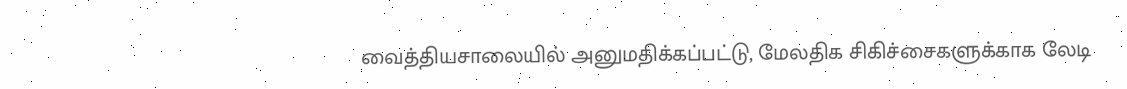வைத்தியசாலையில் அனுமதிக்கப்பட்டு, மேலதிக சிகிச்சைகளுக்காக லேடி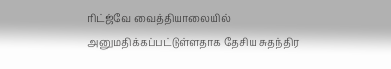ரிட்ஜ்வே வைத்தியாலையில் அனுமதிக்கப்பட்டுள்ளதாக தேசிய சுதந்திர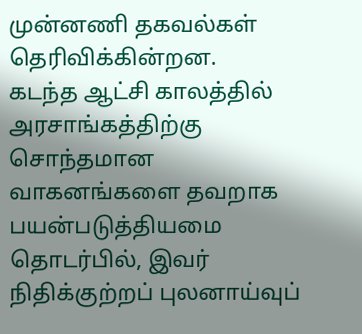முன்னணி தகவல்கள் தெரிவிக்கின்றன.
கடந்த ஆட்சி காலத்தில் அரசாங்கத்திற்கு சொந்தமான வாகனங்களை தவறாக பயன்படுத்தியமை தொடர்பில், இவர் நிதிக்குற்றப் புலனாய்வுப்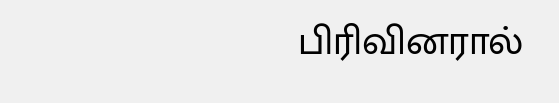பிரிவினரால்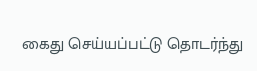கைது செய்யப்பட்டு தொடர்ந்து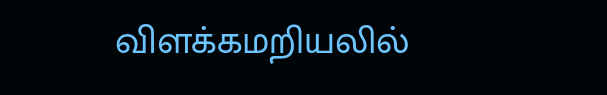விளக்கமறியலில்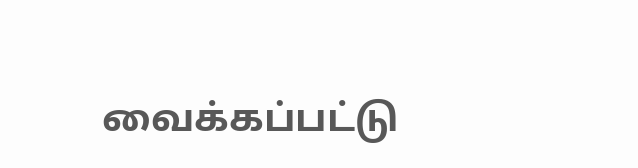வைக்கப்பட்டு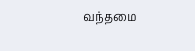வந்தமை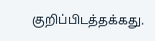குறிப்பிடத்தக்கது.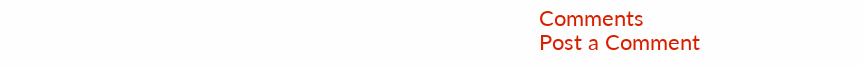Comments
Post a Comment